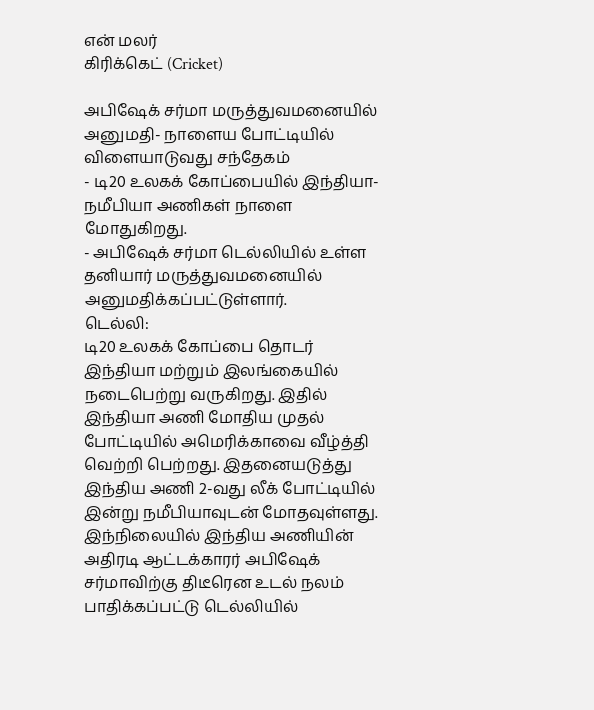என் மலர்
கிரிக்கெட் (Cricket)

அபிஷேக் சர்மா மருத்துவமனையில் அனுமதி- நாளைய போட்டியில் விளையாடுவது சந்தேகம்
- டி20 உலகக் கோப்பையில் இந்தியா- நமீபியா அணிகள் நாளை மோதுகிறது.
- அபிஷேக் சர்மா டெல்லியில் உள்ள தனியார் மருத்துவமனையில் அனுமதிக்கப்பட்டுள்ளார்.
டெல்லி:
டி20 உலகக் கோப்பை தொடர் இந்தியா மற்றும் இலங்கையில் நடைபெற்று வருகிறது. இதில் இந்தியா அணி மோதிய முதல் போட்டியில் அமெரிக்காவை வீழ்த்தி வெற்றி பெற்றது. இதனையடுத்து இந்திய அணி 2-வது லீக் போட்டியில் இன்று நமீபியாவுடன் மோதவுள்ளது.
இந்நிலையில் இந்திய அணியின் அதிரடி ஆட்டக்காரர் அபிஷேக் சர்மாவிற்கு திடீரென உடல் நலம் பாதிக்கப்பட்டு டெல்லியில்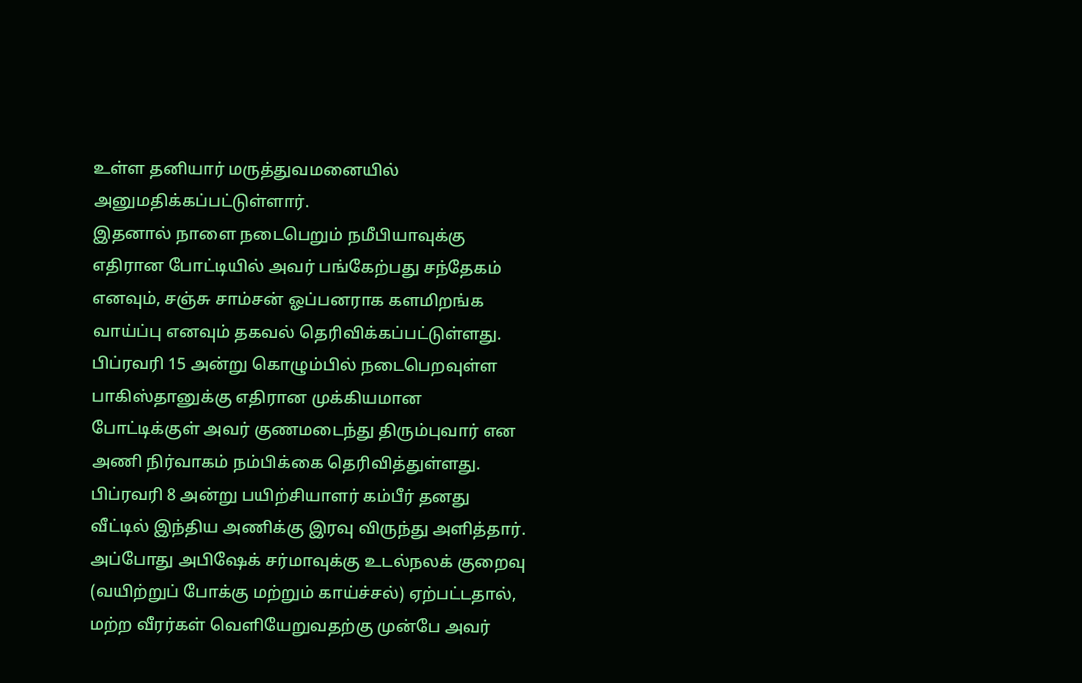உள்ள தனியார் மருத்துவமனையில் அனுமதிக்கப்பட்டுள்ளார்.
இதனால் நாளை நடைபெறும் நமீபியாவுக்கு எதிரான போட்டியில் அவர் பங்கேற்பது சந்தேகம் எனவும், சஞ்சு சாம்சன் ஓப்பனராக களமிறங்க வாய்ப்பு எனவும் தகவல் தெரிவிக்கப்பட்டுள்ளது.
பிப்ரவரி 15 அன்று கொழும்பில் நடைபெறவுள்ள பாகிஸ்தானுக்கு எதிரான முக்கியமான போட்டிக்குள் அவர் குணமடைந்து திரும்புவார் என அணி நிர்வாகம் நம்பிக்கை தெரிவித்துள்ளது.
பிப்ரவரி 8 அன்று பயிற்சியாளர் கம்பீர் தனது வீட்டில் இந்திய அணிக்கு இரவு விருந்து அளித்தார். அப்போது அபிஷேக் சர்மாவுக்கு உடல்நலக் குறைவு (வயிற்றுப் போக்கு மற்றும் காய்ச்சல்) ஏற்பட்டதால், மற்ற வீரர்கள் வெளியேறுவதற்கு முன்பே அவர்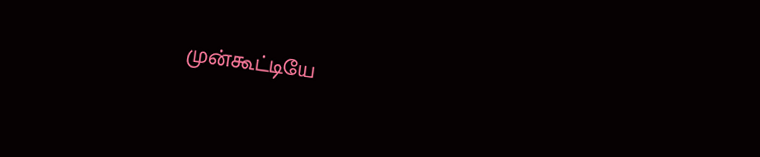முன்கூட்டியே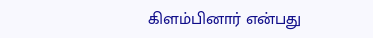கிளம்பினார் என்பது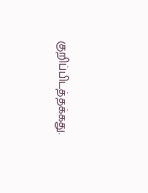குறிப்பிடத்தக்கது.